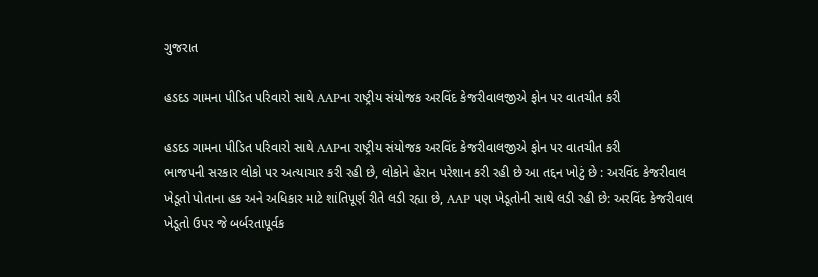ગુજરાત

હડદડ ગામના પીડિત પરિવારો સાથે AAPના રાષ્ટ્રીય સંયોજક અરવિંદ કેજરીવાલજીએ ફોન પર વાતચીત કરી

હડદડ ગામના પીડિત પરિવારો સાથે AAPના રાષ્ટ્રીય સંયોજક અરવિંદ કેજરીવાલજીએ ફોન પર વાતચીત કરી
ભાજપની સરકાર લોકો પર અત્યાચાર કરી રહી છે, લોકોને હેરાન પરેશાન કરી રહી છે આ તદ્દન ખોટું છે : અરવિંદ કેજરીવાલ
ખેડૂતો પોતાના હક અને અધિકાર માટે શાંતિપૂર્ણ રીતે લડી રહ્યા છે, AAP પણ ખેડૂતોની સાથે લડી રહી છે: અરવિંદ કેજરીવાલ
ખેડૂતો ઉપર જે બર્બરતાપૂર્વક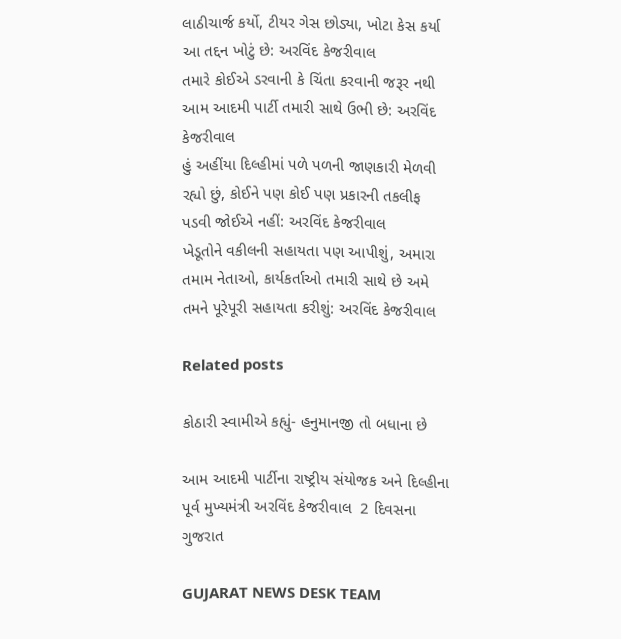લાઠીચાર્જ કર્યો, ટીયર ગેસ છોડ્યા, ખોટા કેસ કર્યા આ તદ્દન ખોટું છે: અરવિંદ કેજરીવાલ
તમારે કોઈએ ડરવાની કે ચિંતા કરવાની જરૂર નથી આમ આદમી પાર્ટી તમારી સાથે ઉભી છે: અરવિંદ કેજરીવાલ
હું અહીંયા દિલ્હીમાં પળે પળની જાણકારી મેળવી રહ્યો છું, કોઈને પણ કોઈ પણ પ્રકારની તકલીફ પડવી જોઈએ નહીં: અરવિંદ કેજરીવાલ
ખેડૂતોને વકીલની સહાયતા પણ આપીશું, અમારા તમામ નેતાઓ, કાર્યકર્તાઓ તમારી સાથે છે અમે તમને પૂરેપૂરી સહાયતા કરીશું: અરવિંદ કેજરીવાલ

Related posts

કોઠારી સ્વામીએ કહ્યું- હનુમાનજી તો બધાના છે

આમ આદમી પાર્ટીના રાષ્ટ્રીય સંયોજક અને દિલ્હીના પૂર્વ મુખ્યમંત્રી અરવિંદ કેજરીવાલ  2 દિવસના ગુજરાત

GUJARAT NEWS DESK TEAM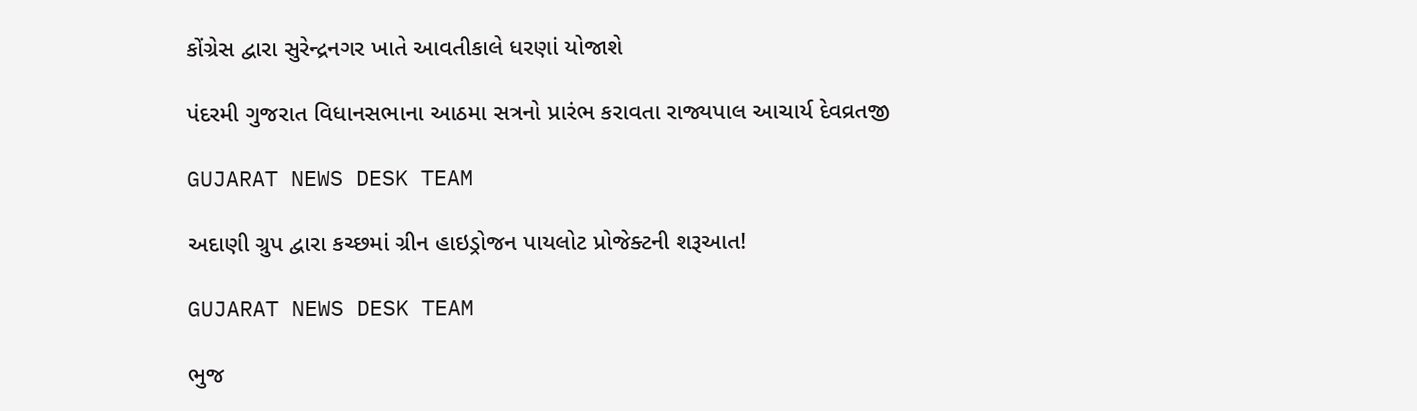કોંગ્રેસ દ્વારા સુરેન્દ્રનગર ખાતે આવતીકાલે ધરણાં યોજાશે

પંદરમી ગુજરાત વિધાનસભાના આઠમા સત્રનો પ્રારંભ કરાવતા રાજ્યપાલ આચાર્ય દેવવ્રતજી

GUJARAT NEWS DESK TEAM

અદાણી ગ્રુપ દ્વારા કચ્છમાં ગ્રીન હાઇડ્રોજન પાયલોટ પ્રોજેક્ટની શરૂઆત!

GUJARAT NEWS DESK TEAM

ભુજ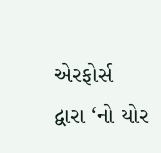એરફોર્સ દ્વારા ‘નો યોર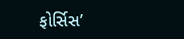ફોર્સિસ’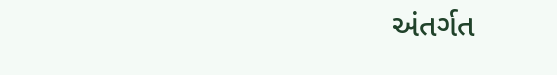અંતર્ગત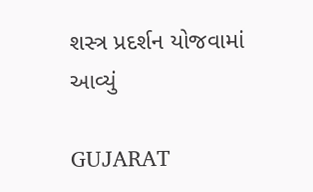શસ્ત્ર પ્રદર્શન યોજવામાં આવ્યું

GUJARAT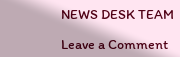NEWS DESK TEAM

Leave a Comment